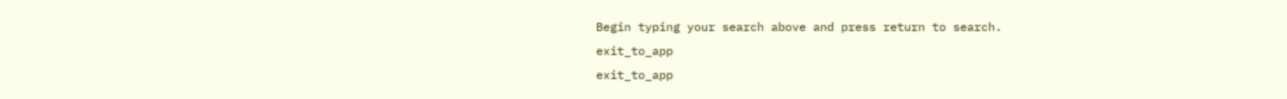Begin typing your search above and press return to search.
exit_to_app
exit_to_app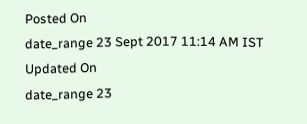Posted On
date_range 23 Sept 2017 11:14 AM IST Updated On
date_range 23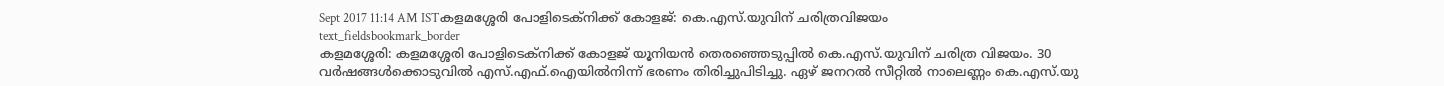Sept 2017 11:14 AM ISTകളമശ്ശേരി പോളിടെക്നിക്ക് കോളജ്: കെ.എസ്.യുവിന് ചരിത്രവിജയം
text_fieldsbookmark_border
കളമശ്ശേരി: കളമശ്ശേരി പോളിടെക്നിക്ക് കോളജ് യൂനിയൻ തെരഞ്ഞെടുപ്പിൽ കെ.എസ്.യുവിന് ചരിത്ര വിജയം. 30 വർഷങ്ങൾക്കൊടുവിൽ എസ്.എഫ്.ഐയിൽനിന്ന് ഭരണം തിരിച്ചുപിടിച്ചു. ഏഴ് ജനറൽ സീറ്റിൽ നാലെണ്ണം കെ.എസ്.യു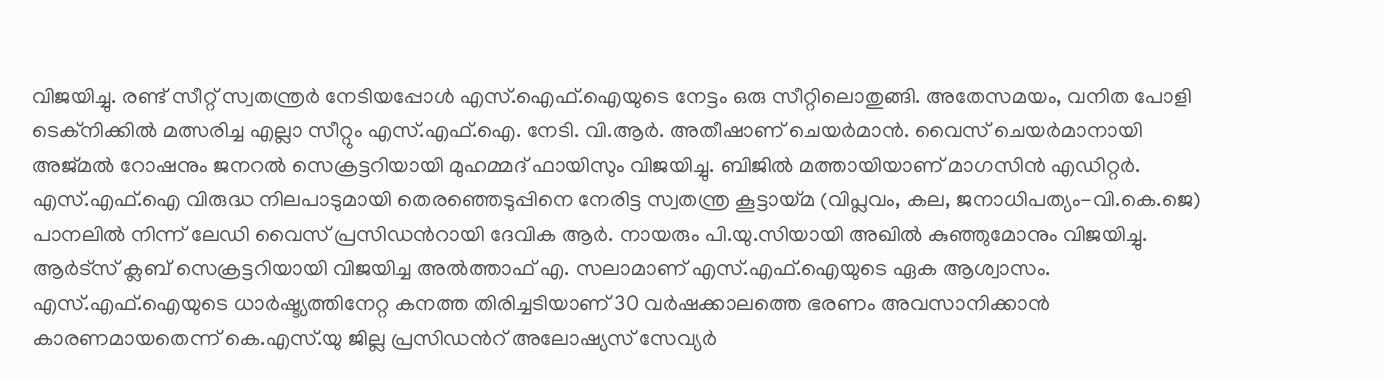വിജയിച്ചു. രണ്ട് സീറ്റ് സ്വതന്ത്രർ നേടിയപ്പോൾ എസ്.ഐഫ്.ഐയുടെ നേട്ടം ഒരു സീറ്റിലൊതുങ്ങി. അതേസമയം, വനിത പോളി ടെക്നിക്കിൽ മത്സരിച്ച എല്ലാ സീറ്റും എസ്.എഫ്.ഐ. നേടി. വി.ആർ. അതീഷാണ് ചെയർമാൻ. വൈസ് ചെയർമാനായി അജ്മൽ റോഷനും ജനറൽ സെക്രട്ടറിയായി മുഹമ്മദ് ഫായിസും വിജയിച്ചു. ബിജിൽ മത്തായിയാണ് മാഗസിൻ എഡിറ്റർ. എസ്.എഫ്.ഐ വിരുദ്ധ നിലപാടുമായി തെരഞ്ഞെടുപ്പിനെ നേരിട്ട സ്വതന്ത്ര കൂട്ടായ്മ (വിപ്ലവം, കല, ജനാധിപത്യം-വി.കെ.ജെ) പാനലിൽ നിന്ന് ലേഡി വൈസ് പ്രസിഡൻറായി ദേവിക ആർ. നായരും പി.യു.സിയായി അഖിൽ കുഞ്ഞുമോനും വിജയിച്ചു. ആർട്സ് ക്ലബ് സെക്രട്ടറിയായി വിജയിച്ച അൽത്താഫ് എ. സലാമാണ് എസ്.എഫ്.ഐയുടെ ഏക ആശ്വാസം. എസ്.എഫ്.ഐയുടെ ധാർഷ്ട്യത്തിനേറ്റ കനത്ത തിരിച്ചടിയാണ് 30 വർഷക്കാലത്തെ ഭരണം അവസാനിക്കാൻ കാരണമായതെന്ന് കെ.എസ്.യു ജില്ല പ്രസിഡൻറ് അലോഷ്യസ് സേവ്യർ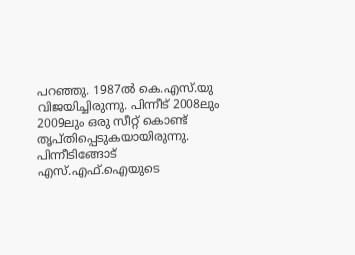പറഞ്ഞു. 1987ൽ കെ.എസ്.യു വിജയിച്ചിരുന്നു. പിന്നീട് 2008ലും 2009ലും ഒരു സീറ്റ് കൊണ്ട് തൃപ്തിപ്പെടുകയായിരുന്നു. പിന്നീടിങ്ങോട് എസ്.എഫ്.ഐയുടെ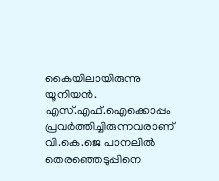കൈയിലായിരുന്നു യൂനിയൻ. എസ്.എഫ്.ഐക്കൊപ്പം പ്രവർത്തിച്ചിരുന്നവരാണ് വി.കെ.ജെ പാനലിൽ തെരഞ്ഞെടുപ്പിനെ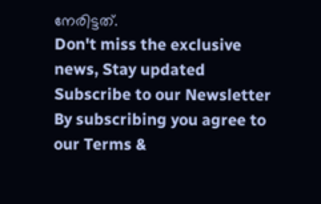നേരിട്ടത്.
Don't miss the exclusive news, Stay updated
Subscribe to our Newsletter
By subscribing you agree to our Terms &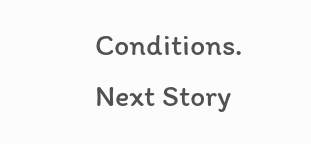Conditions.
Next Story